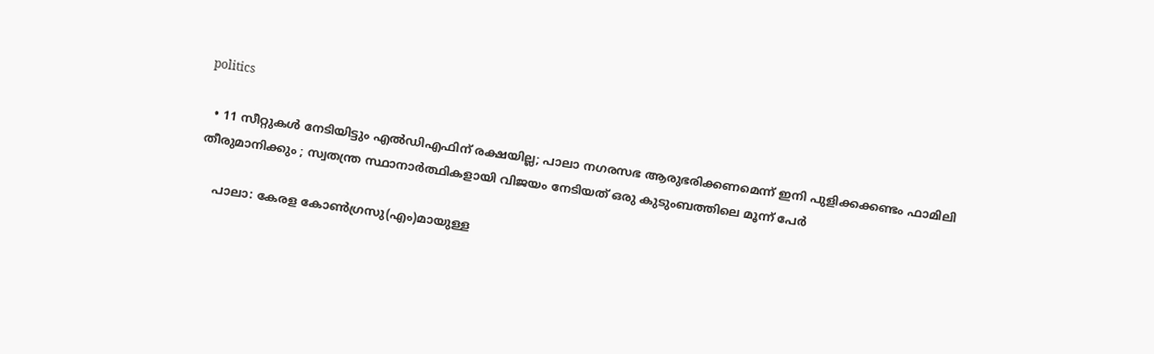politics

  • 11 സീറ്റുകള്‍ നേടിയിട്ടും എല്‍ഡിഎഫിന് രക്ഷയില്ല; പാലാ നഗരസഭ ആരുഭരിക്കണമെന്ന് ഇനി പുളിക്കക്കണ്ടം ഫാമിലി തീരുമാനിക്കും ; സ്വതന്ത്ര സ്ഥാനാര്‍ത്ഥികളായി വിജയം നേടിയത് ഒരു കുടുംബത്തിലെ മൂന്ന് പേര്‍

    പാലാ: കേരള കോണ്‍ഗ്രസു(എം)മായുള്ള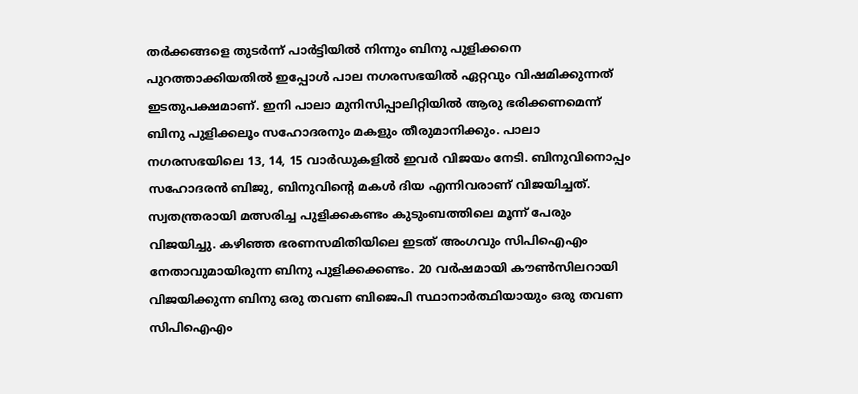തര്‍ക്കങ്ങളെ തുടര്‍ന്ന് പാര്‍ട്ടിയില്‍ നിന്നും ബിനു പുളിക്കനെ പുറത്താക്കിയതില്‍ ഇപ്പോള്‍ പാല നഗരസഭയില്‍ ഏറ്റവും വിഷമിക്കുന്നത് ഇടതുപക്ഷമാണ്. ഇനി പാലാ മുനിസിപ്പാലിറ്റിയില്‍ ആരു ഭരിക്കണമെന്ന് ബിനു പുളിക്കലൂം സഹോദരനും മകളും തീരുമാനിക്കും. പാലാ നഗരസഭയിലെ 13, 14, 15 വാര്‍ഡുകളില്‍ ഇവര്‍ വിജയം നേടി. ബിനുവിനൊപ്പം സഹോദരന്‍ ബിജു, ബിനുവിന്റെ മകള്‍ ദിയ എന്നിവരാണ് വിജയിച്ചത്. സ്വതന്ത്രരായി മത്സരിച്ച പുളിക്കകണ്ടം കുടുംബത്തിലെ മൂന്ന് പേരും വിജയിച്ചു. കഴിഞ്ഞ ഭരണസമിതിയിലെ ഇടത് അംഗവും സിപിഐഎം നേതാവുമായിരുന്ന ബിനു പുളിക്കക്കണ്ടം. 20 വര്‍ഷമായി കൗണ്‍സിലറായി വിജയിക്കുന്ന ബിനു ഒരു തവണ ബിജെപി സ്ഥാനാര്‍ത്ഥിയായും ഒരു തവണ സിപിഐഎം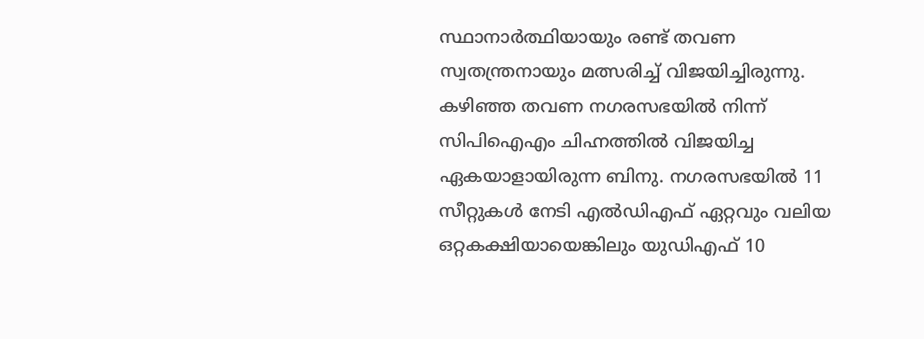സ്ഥാനാര്‍ത്ഥിയായും രണ്ട് തവണ സ്വതന്ത്രനായും മത്സരിച്ച് വിജയിച്ചിരുന്നു. കഴിഞ്ഞ തവണ നഗരസഭയില്‍ നിന്ന് സിപിഐഎം ചിഹ്നത്തില്‍ വിജയിച്ച ഏകയാളായിരുന്ന ബിനു. നഗരസഭയില്‍ 11 സീറ്റുകള്‍ നേടി എല്‍ഡിഎഫ് ഏറ്റവും വലിയ ഒറ്റകക്ഷിയായെങ്കിലും യുഡിഎഫ് 10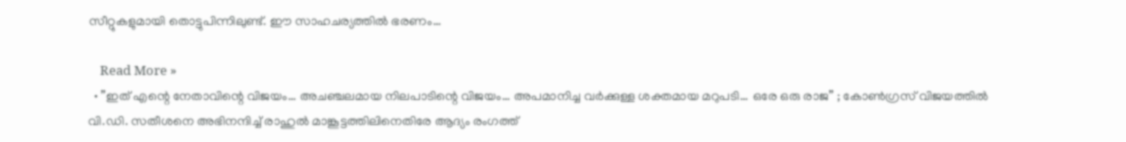സീറ്റുകളുമായി തൊട്ടുപിന്നിലുണ്ട്. ഈ സാഹചര്യത്തില്‍ ഭരണം…

    Read More »
  • ”ഇത് എന്റെ നേതാവിന്റെ വിജയം… അചഞ്ചലമായ നിലപാടിന്റെ വിജയം… അപമാനിച്ച വര്‍ക്കുള്ള ശക്തമായ മറുപടി… ഒരേ ഒരു രാജ” ; കോണ്‍ഗ്രസ് വിജയത്തില്‍ വി.ഡി. സതീശനെ അഭിനന്ദിച്ച് രാഹുല്‍ മാങ്കൂട്ടത്തിലിനെതിരേ ആദ്യം രംഗത്ത്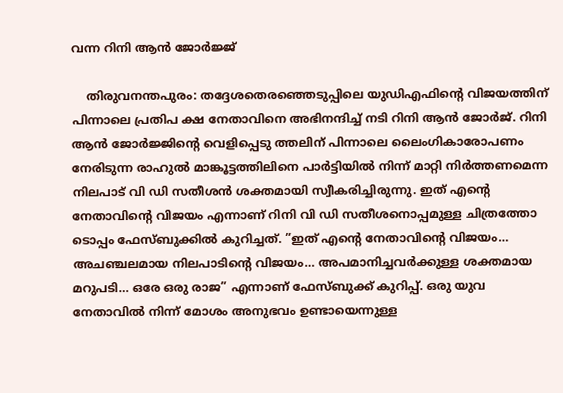വന്ന റിനി ആന്‍ ജോര്‍ജ്ജ്

    തിരുവനന്തപുരം: തദ്ദേശതെരഞ്ഞെടുപ്പിലെ യുഡിഎഫിന്റെ വിജയത്തിന് പിന്നാലെ പ്രതിപ ക്ഷ നേതാവിനെ അഭിനന്ദിച്ച് നടി റിനി ആന്‍ ജോര്‍ജ്. റിനി ആന്‍ ജോര്‍ജ്ജിന്റെ വെളിപ്പെടു ത്തലിന് പിന്നാലെ ലൈംഗികാരോപണം നേരിടുന്ന രാഹുല്‍ മാങ്കൂട്ടത്തിലിനെ പാര്‍ട്ടിയില്‍ നിന്ന് മാറ്റി നിര്‍ത്തണമെന്ന നിലപാട് വി ഡി സതീശന്‍ ശക്തമായി സ്വീകരിച്ചിരുന്നു. ഇത് എന്റെ നേതാവിന്റെ വിജയം എന്നാണ് റിനി വി ഡി സതീശനൊപ്പമുള്ള ചിത്രത്തോ ടൊപ്പം ഫേസ്ബുക്കില്‍ കുറിച്ചത്. ”ഇത് എന്റെ നേതാവിന്റെ വിജയം… അചഞ്ചലമായ നിലപാടിന്റെ വിജയം… അപമാനിച്ചവര്‍ക്കുള്ള ശക്തമായ മറുപടി… ഒരേ ഒരു രാജ” എന്നാണ് ഫേസ്ബുക്ക് കുറിപ്പ്. ഒരു യുവ നേതാവില്‍ നിന്ന് മോശം അനുഭവം ഉണ്ടായെന്നുള്ള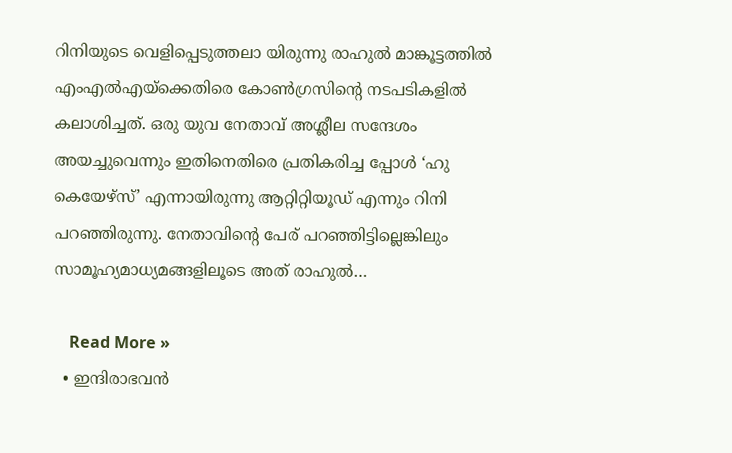റിനിയുടെ വെളിപ്പെടുത്തലാ യിരുന്നു രാഹുല്‍ മാങ്കൂട്ടത്തില്‍ എംഎല്‍എയ്ക്കെതിരെ കോണ്‍ഗ്രസിന്റെ നടപടികളില്‍ കലാശിച്ചത്. ഒരു യുവ നേതാവ് അശ്ലീല സന്ദേശം അയച്ചുവെന്നും ഇതിനെതിരെ പ്രതികരിച്ച പ്പോള്‍ ‘ഹു കെയേഴ്സ്’ എന്നായിരുന്നു ആറ്റിറ്റിയൂഡ് എന്നും റിനി പറഞ്ഞിരുന്നു. നേതാവിന്റെ പേര് പറഞ്ഞിട്ടില്ലെങ്കിലും സാമൂഹ്യമാധ്യമങ്ങളിലൂടെ അത് രാഹുല്‍…

    Read More »
  • ഇന്ദിരാഭവന്‍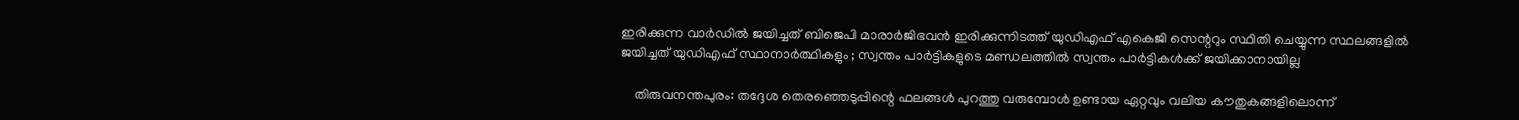ഇരിക്കുന്ന വാര്‍ഡില്‍ ജയിച്ചത് ബിജെപി മാരാര്‍ജിഭവന്‍ ഇരിക്കുന്നിടത്ത് യുഡിഎഫ് എകെജി സെന്ററും സ്ഥിതി ചെയ്യുന്ന സ്ഥലങ്ങളില്‍ ജയിച്ചത് യുഡിഎഫ് സ്ഥാനാര്‍ത്ഥികളും ; സ്വന്തം പാര്‍ട്ടികളുടെ മണ്ഡലത്തില്‍ സ്വന്തം പാര്‍ട്ടികള്‍ക്ക് ജയിക്കാനായില്ല

    തിരുവനന്തപുരം: തദ്ദേശ തെരഞ്ഞെടുപ്പിന്റെ ഫലങ്ങള്‍ പുറത്തു വരുമ്പോള്‍ ഉണ്ടായ ഏറ്റവും വലിയ കൗതുകങ്ങളിലൊന്ന്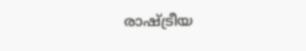രാഷ്ട്രീയ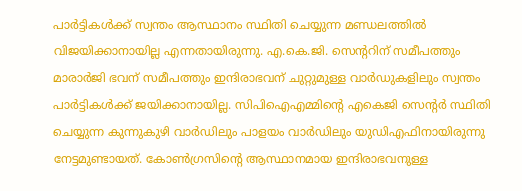പാര്‍ട്ടികള്‍ക്ക് സ്വന്തം ആസ്ഥാനം സ്ഥിതി ചെയ്യുന്ന മണ്ഡലത്തില്‍ വിജയിക്കാനായില്ല എന്നതായിരുന്നു. എ.കെ.ജി. സെന്ററിന് സമീപത്തും മാരാര്‍ജി ഭവന് സമീപത്തും ഇന്ദിരാഭവന് ചുറ്റുമുള്ള വാര്‍ഡുകളിലും സ്വന്തം പാര്‍ട്ടികള്‍ക്ക് ജയിക്കാനായില്ല. സിപിഐഎമ്മിന്റെ എകെജി സെന്റര്‍ സ്ഥിതി ചെയ്യുന്ന കുന്നുകുഴി വാര്‍ഡിലും പാളയം വാര്‍ഡിലും യുഡിഎഫിനായിരുന്നു നേട്ടമുണ്ടായത്. കോണ്‍ഗ്രസിന്റെ ആസ്ഥാനമായ ഇന്ദിരാഭവനുള്ള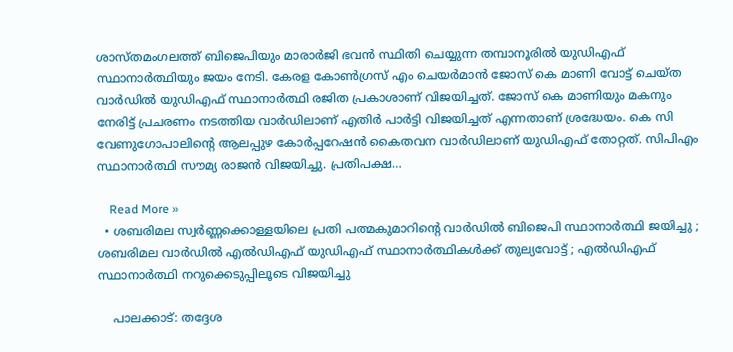ശാസ്തമംഗലത്ത് ബിജെപിയും മാരാര്‍ജി ഭവന്‍ സ്ഥിതി ചെയ്യുന്ന തമ്പാനൂരില്‍ യുഡിഎഫ് സ്ഥാനാര്‍ത്ഥിയും ജയം നേടി. കേരള കോണ്‍ഗ്രസ് എം ചെയര്‍മാന്‍ ജോസ് കെ മാണി വോട്ട് ചെയ്ത വാര്‍ഡില്‍ യുഡിഎഫ് സ്ഥാനാര്‍ത്ഥി രജിത പ്രകാശാണ് വിജയിച്ചത്. ജോസ് കെ മാണിയും മകനും നേരിട്ട് പ്രചരണം നടത്തിയ വാര്‍ഡിലാണ് എതിര്‍ പാര്‍ട്ടി വിജയിച്ചത് എന്നതാണ് ശ്രദ്ധേയം. കെ സി വേണുഗോപാലിന്റെ ആലപ്പുഴ കോര്‍പ്പറേഷന്‍ കൈതവന വാര്‍ഡിലാണ് യുഡിഎഫ് തോറ്റത്. സിപിഎം സ്ഥാനാര്‍ത്ഥി സൗമ്യ രാജന്‍ വിജയിച്ചു. പ്രതിപക്ഷ…

    Read More »
  • ശബരിമല സ്വര്‍ണ്ണക്കൊള്ളയിലെ പ്രതി പത്മകുമാറിന്റെ വാര്‍ഡില്‍ ബിജെപി സ്ഥാനാര്‍ത്ഥി ജയിച്ചു ; ശബരിമല വാര്‍ഡില്‍ എല്‍ഡിഎഫ് യുഡിഎഫ് സ്ഥാനാര്‍ത്ഥികള്‍ക്ക് തുല്യവോട്ട് ; എല്‍ഡിഎഫ് സ്ഥാനാര്‍ത്ഥി നറുക്കെടുപ്പിലൂടെ വിജയിച്ചു

    പാലക്കാട്: തദ്ദേശ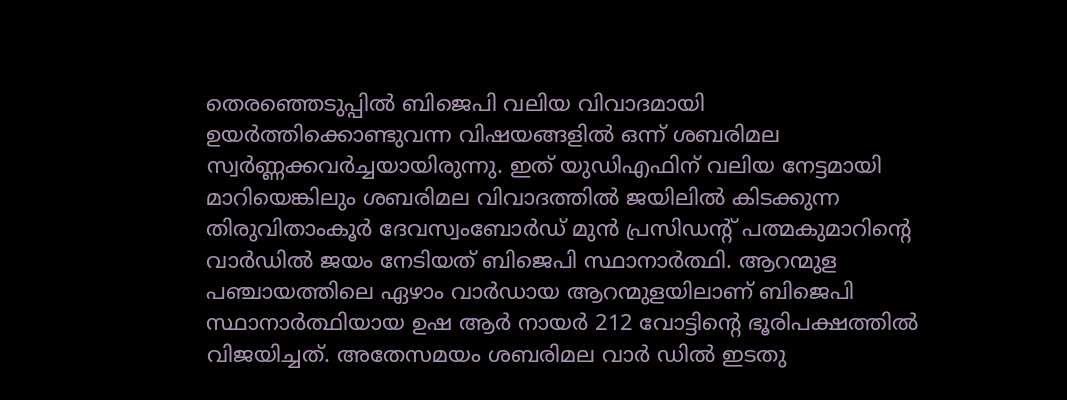തെരഞ്ഞെടുപ്പില്‍ ബിജെപി വലിയ വിവാദമായി ഉയര്‍ത്തിക്കൊണ്ടുവന്ന വിഷയങ്ങളില്‍ ഒന്ന് ശബരിമല സ്വര്‍ണ്ണക്കവര്‍ച്ചയായിരുന്നു. ഇത് യുഡിഎഫിന് വലിയ നേട്ടമായി മാറിയെങ്കിലും ശബരിമല വിവാദത്തില്‍ ജയിലില്‍ കിടക്കുന്ന തിരുവിതാംകൂര്‍ ദേവസ്വംബോര്‍ഡ് മുന്‍ പ്രസിഡന്റ് പത്മകുമാറിന്റെ വാര്‍ഡില്‍ ജയം നേടിയത് ബിജെപി സ്ഥാനാര്‍ത്ഥി. ആറന്മുള പഞ്ചായത്തിലെ ഏഴാം വാര്‍ഡായ ആറന്മുളയിലാണ് ബിജെപി സ്ഥാനാര്‍ത്ഥിയായ ഉഷ ആര്‍ നായര്‍ 212 വോട്ടിന്റെ ഭൂരിപക്ഷത്തില്‍ വിജയിച്ചത്. അതേസമയം ശബരിമല വാര്‍ ഡില്‍ ഇടതു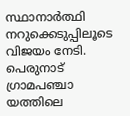സ്ഥാനാര്‍ത്ഥി നറുക്കെടുപ്പിലൂടെ വിജയം നേടി. പെരുനാട് ഗ്രാമപഞ്ചാ യത്തിലെ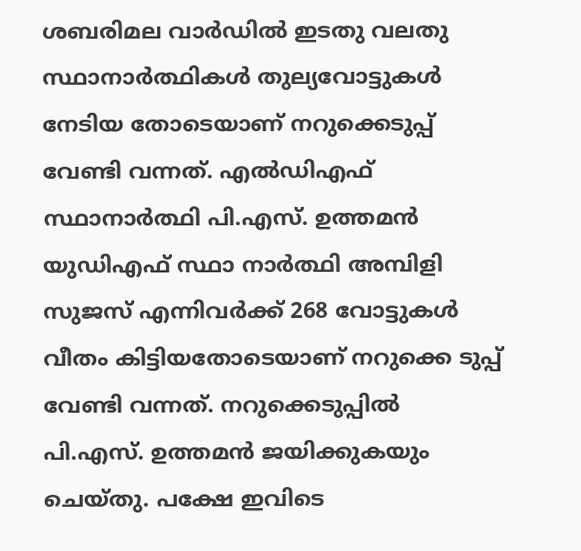ശബരിമല വാര്‍ഡില്‍ ഇടതു വലതു സ്ഥാനാര്‍ത്ഥികള്‍ തുല്യവോട്ടുകള്‍ നേടിയ തോടെയാണ് നറുക്കെടുപ്പ് വേണ്ടി വന്നത്. എല്‍ഡിഎഫ് സ്ഥാനാര്‍ത്ഥി പി.എസ്. ഉത്തമന്‍ യുഡിഎഫ് സ്ഥാ നാര്‍ത്ഥി അമ്പിളി സുജസ് എന്നിവര്‍ക്ക് 268 വോട്ടുകള്‍ വീതം കിട്ടിയതോടെയാണ് നറുക്കെ ടുപ്പ് വേണ്ടി വന്നത്. നറുക്കെടുപ്പില്‍ പി.എസ്. ഉത്തമന്‍ ജയിക്കുകയും ചെയ്തു. പക്ഷേ ഇവിടെ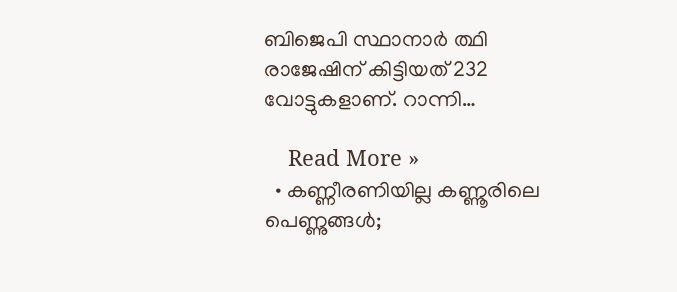ബിജെപി സ്ഥാനാര്‍ ത്ഥി രാജേഷിന് കിട്ടിയത് 232 വോട്ടുകളാണ്. റാന്നി…

    Read More »
  • കണ്ണീരണിയില്ല കണ്ണൂരിലെ പെണ്ണുങ്ങള്‍;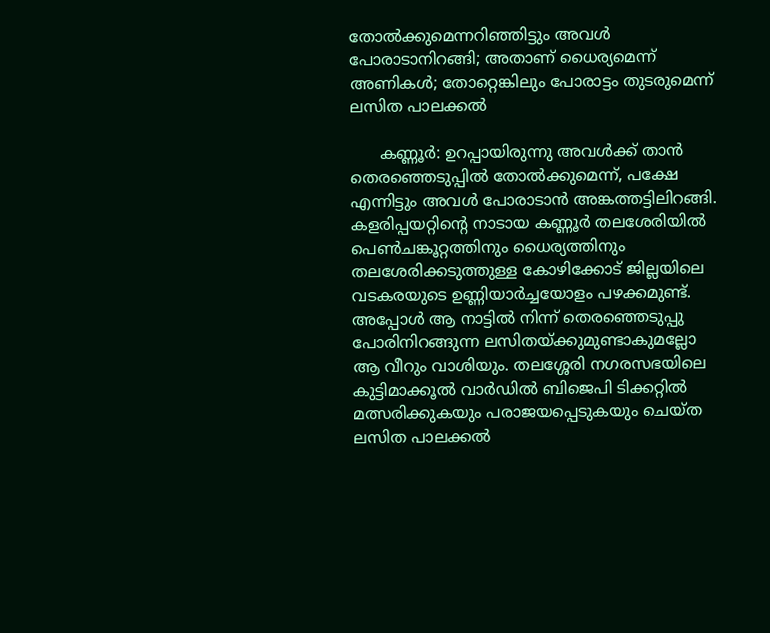തോല്‍ക്കുമെന്നറിഞ്ഞിട്ടും അവള്‍ പോരാടാനിറങ്ങി; അതാണ് ധൈര്യമെന്ന് അണികള്‍; തോറ്റെങ്കിലും പോരാട്ടം തുടരുമെന്ന് ലസിത പാലക്കല്‍

      കണ്ണൂര്‍: ഉറപ്പായിരുന്നു അവള്‍ക്ക് താന്‍ തെരഞ്ഞെടുപ്പില്‍ തോല്‍ക്കുമെന്ന്, പക്ഷേ എന്നിട്ടും അവള്‍ പോരാടാന്‍ അങ്കത്തട്ടിലിറങ്ങി. കളരിപ്പയറ്റിന്റെ നാടായ കണ്ണൂര്‍ തലശേരിയില്‍ പെണ്‍ചങ്കൂറ്റത്തിനും ധൈര്യത്തിനും തലശേരിക്കടുത്തുള്ള കോഴിക്കോട് ജില്ലയിലെ വടകരയുടെ ഉണ്ണിയാര്‍ച്ചയോളം പഴക്കമുണ്ട്. അപ്പോള്‍ ആ നാട്ടില്‍ നിന്ന് തെരഞ്ഞെടുപ്പു പോരിനിറങ്ങുന്ന ലസിതയ്ക്കുമുണ്ടാകുമല്ലോ ആ വീറും വാശിയും. തലശ്ശേരി നഗരസഭയിലെ കുട്ടിമാക്കൂല്‍ വാര്‍ഡില്‍ ബിജെപി ടിക്കറ്റില്‍ മത്സരിക്കുകയും പരാജയപ്പെടുകയും ചെയ്ത ലസിത പാലക്കല്‍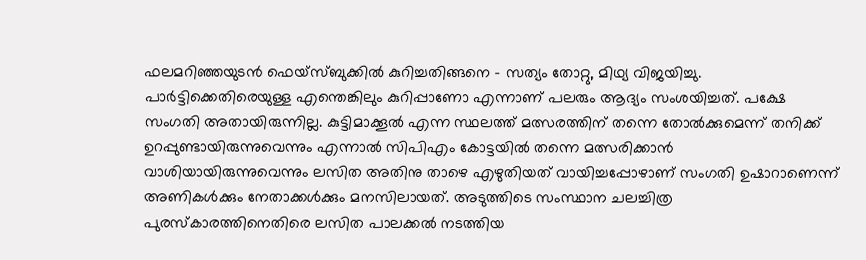ഫലമറിഞ്ഞയുടന്‍ ഫെയ്‌സ്ബുക്കില്‍ കുറിച്ചതിങ്ങനെ – സത്യം തോറ്റു, മിഥ്യ വിജയിച്ചു. പാര്‍ട്ടിക്കെതിരെയുള്ള എന്തെങ്കിലും കുറിപ്പാണോ എന്നാണ് പലരും ആദ്യം സംശയിച്ചത്. പക്ഷേ സംഗതി അതായിരുന്നില്ല. കുട്ടിമാക്കൂല്‍ എന്ന സ്ഥലത്ത് മത്സരത്തിന് തന്നെ തോല്‍ക്കുമെന്ന് തനിക്ക് ഉറപ്പുണ്ടായിരുന്നുവെന്നും എന്നാല്‍ സിപിഎം കോട്ടയില്‍ തന്നെ മത്സരിക്കാന്‍ വാശിയായിരുന്നുവെന്നും ലസിത അതിനു താഴെ എഴുതിയത് വായിച്ചപ്പോഴാണ് സംഗതി ഉഷാറാണെന്ന് അണികള്‍ക്കും നേതാക്കള്‍ക്കും മനസിലായത്. അടുത്തിടെ സംസ്ഥാന ചലച്ചിത്ര പുരസ്‌കാരത്തിനെതിരെ ലസിത പാലക്കല്‍ നടത്തിയ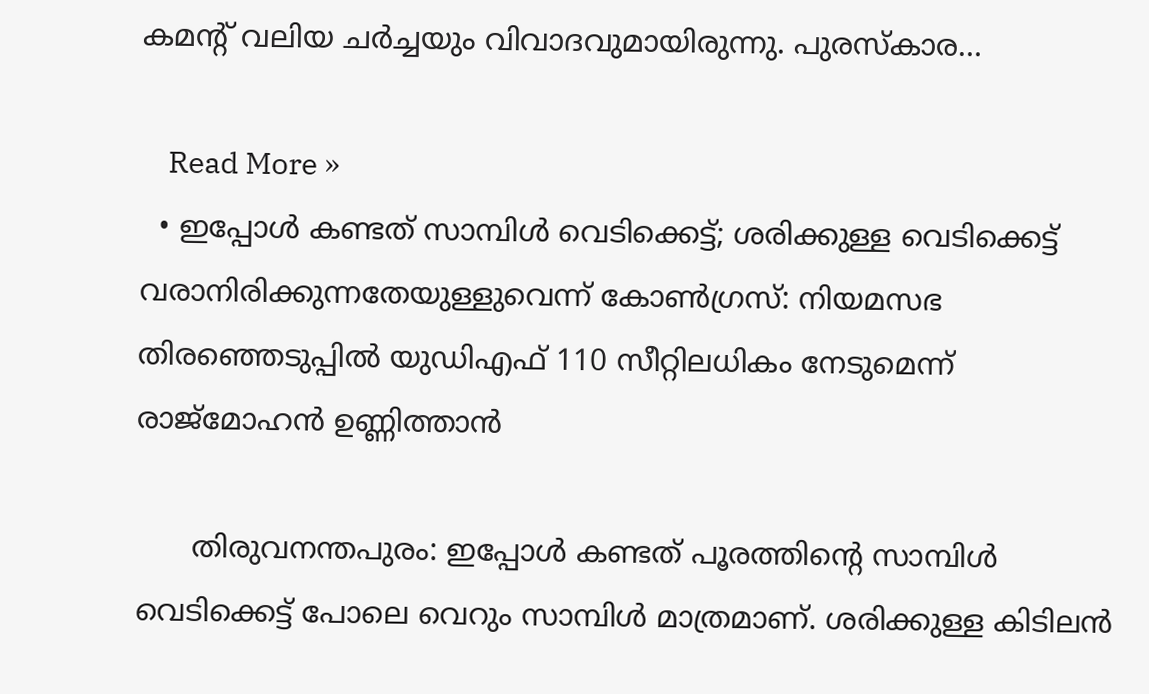കമന്റ് വലിയ ചര്‍ച്ചയും വിവാദവുമായിരുന്നു. പുരസ്‌കാര…

    Read More »
  • ഇപ്പോള്‍ കണ്ടത് സാമ്പിള്‍ വെടിക്കെട്ട്; ശരിക്കുള്ള വെടിക്കെട്ട് വരാനിരിക്കുന്നതേയുള്ളുവെന്ന് കോണ്‍ഗ്രസ്: നിയമസഭ തിരഞ്ഞെടുപ്പില്‍ യുഡിഎഫ് 110 സീറ്റിലധികം നേടുമെന്ന് രാജ്മോഹന്‍ ഉണ്ണിത്താന്‍

      തിരുവനന്തപുരം: ഇപ്പോള്‍ കണ്ടത് പൂരത്തിന്റെ സാമ്പിള്‍ വെടിക്കെട്ട് പോലെ വെറും സാമ്പിള്‍ മാത്രമാണ്. ശരിക്കുള്ള കിടിലന്‍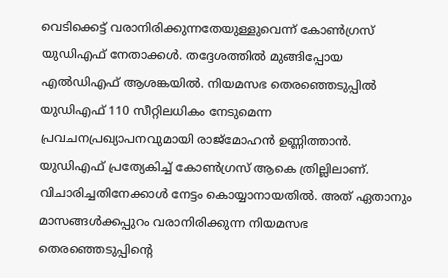വെടിക്കെട്ട് വരാനിരിക്കുന്നതേയുള്ളുവെന്ന് കോണ്‍ഗ്രസ് യുഡിഎഫ് നേതാക്കള്‍. തദ്ദേശത്തില്‍ മുങ്ങിപ്പോയ എല്‍ഡിഎഫ് ആശങ്കയില്‍. നിയമസഭ തെരഞ്ഞെടുപ്പില്‍ യുഡിഎഫ് 110 സീറ്റിലധികം നേടുമെന്ന പ്രവചനപ്രഖ്യാപനവുമായി രാജ്‌മോഹന്‍ ഉണ്ണിത്താന്‍. യുഡിഎഫ് പ്രത്യേകിച്ച് കോണ്‍ഗ്രസ് ആകെ ത്രില്ലിലാണ്. വിചാരിച്ചതിനേക്കാള്‍ നേട്ടം കൊയ്യാനായതില്‍. അത് ഏതാനും മാസങ്ങള്‍ക്കപ്പുറം വരാനിരിക്കുന്ന നിയമസഭ തെരഞ്ഞെടുപ്പിന്റെ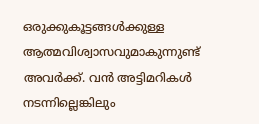ഒരുക്കുകൂട്ടങ്ങള്‍ക്കുള്ള ആത്മവിശ്വാസവുമാകുന്നുണ്ട് അവര്‍ക്ക്. വന്‍ അട്ടിമറികള്‍ നടന്നില്ലെങ്കിലും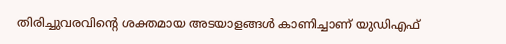തിരിച്ചുവരവിന്റെ ശക്തമായ അടയാളങ്ങള്‍ കാണിച്ചാണ് യുഡിഎഫ്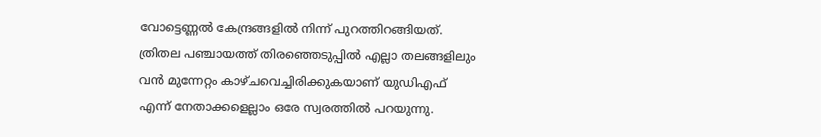വോട്ടെണ്ണല്‍ കേന്ദ്രങ്ങളില്‍ നിന്ന് പുറത്തിറങ്ങിയത്.   ത്രിതല പഞ്ചായത്ത് തിരഞ്ഞെടുപ്പില്‍ എല്ലാ തലങ്ങളിലും വന്‍ മുന്നേറ്റം കാഴ്ചവെച്ചിരിക്കുകയാണ് യുഡിഎഫ് എന്ന് നേതാക്കളെല്ലാം ഒരേ സ്വരത്തില്‍ പറയുന്നു.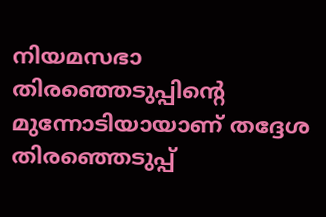നിയമസഭാ തിരഞ്ഞെടുപ്പിന്റെ മുന്നോടിയായാണ് തദ്ദേശ തിരഞ്ഞെടുപ്പ്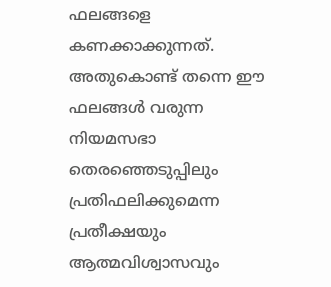ഫലങ്ങളെ കണക്കാക്കുന്നത്. അതുകൊണ്ട് തന്നെ ഈ ഫലങ്ങള്‍ വരുന്ന നിയമസഭാ തെരഞ്ഞെടുപ്പിലും പ്രതിഫലിക്കുമെന്ന പ്രതീക്ഷയും ആത്മവിശ്വാസവും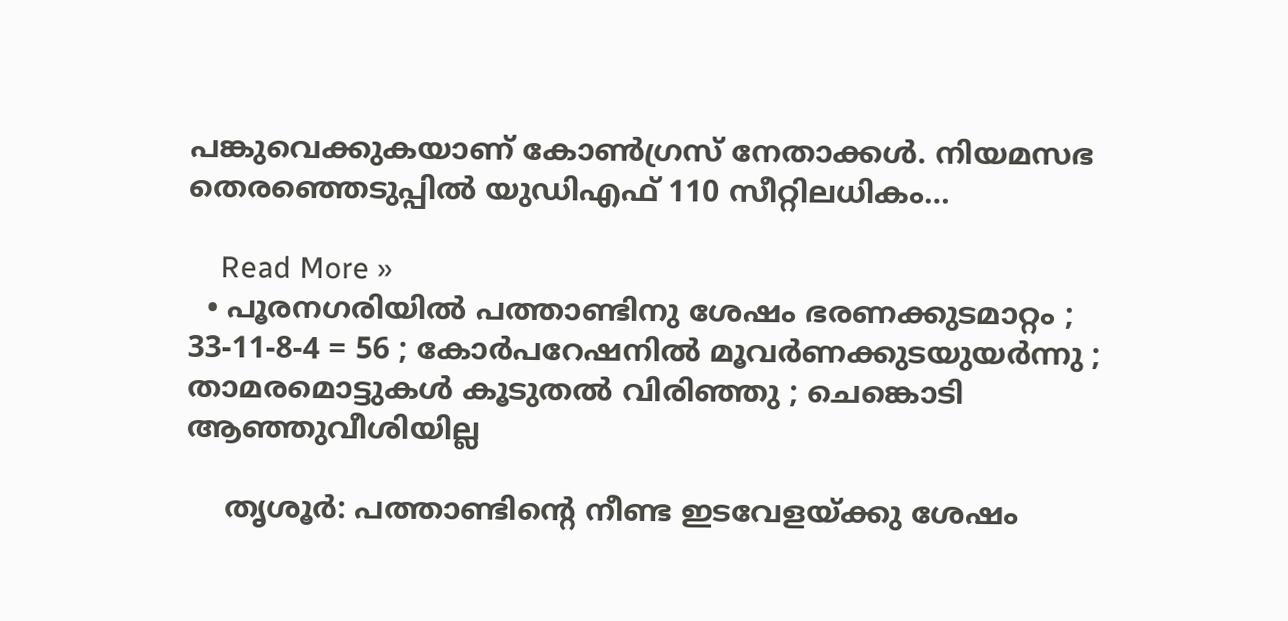പങ്കുവെക്കുകയാണ് കോണ്‍ഗ്രസ് നേതാക്കള്‍. നിയമസഭ തെരഞ്ഞെടുപ്പില്‍ യുഡിഎഫ് 110 സീറ്റിലധികം…

    Read More »
  • പൂരനഗരിയില്‍ പത്താണ്ടിനു ശേഷം ഭരണക്കുടമാറ്റം ; 33-11-8-4 = 56 ; കോര്‍പറേഷനില്‍ മൂവര്‍ണക്കുടയുയര്‍ന്നു ; താമരമൊട്ടുകള്‍ കൂടുതല്‍ വിരിഞ്ഞു ; ചെങ്കൊടി ആഞ്ഞുവീശിയില്ല

    തൃശൂര്‍: പത്താണ്ടിന്റെ നീണ്ട ഇടവേളയ്ക്കു ശേഷം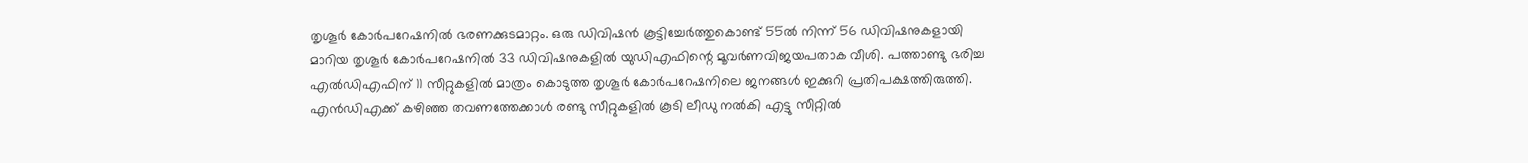തൃശൂര്‍ കോര്‍പറേഷനില്‍ ഭരണക്കുടമാറ്റം. ഒരു ഡിവിഷന്‍ കൂട്ടിച്ചേര്‍ത്തുകൊണ്ട് 55ല്‍ നിന്ന് 56 ഡിവിഷനുകളായി മാറിയ തൃശൂര്‍ കോര്‍പറേഷനില്‍ 33 ഡിവിഷനുകളില്‍ യുഡിഎഫിന്റെ മൂവര്‍ണവിജയപതാക വീശി. പത്താണ്ടു ഭരിച്ച എല്‍ഡിഎഫിന് 11 സീറ്റുകളില്‍ മാത്രം കൊടുത്ത തൃശൂര്‍ കോര്‍പറേഷനിലെ ജനങ്ങള്‍ ഇക്കുറി പ്രതിപക്ഷത്തിരുത്തി. എന്‍ഡിഎക്ക് കഴിഞ്ഞ തവണത്തേക്കാള്‍ രണ്ടു സീറ്റുകളില്‍ കൂടി ലീഡു നല്‍കി എട്ടു സീറ്റില്‍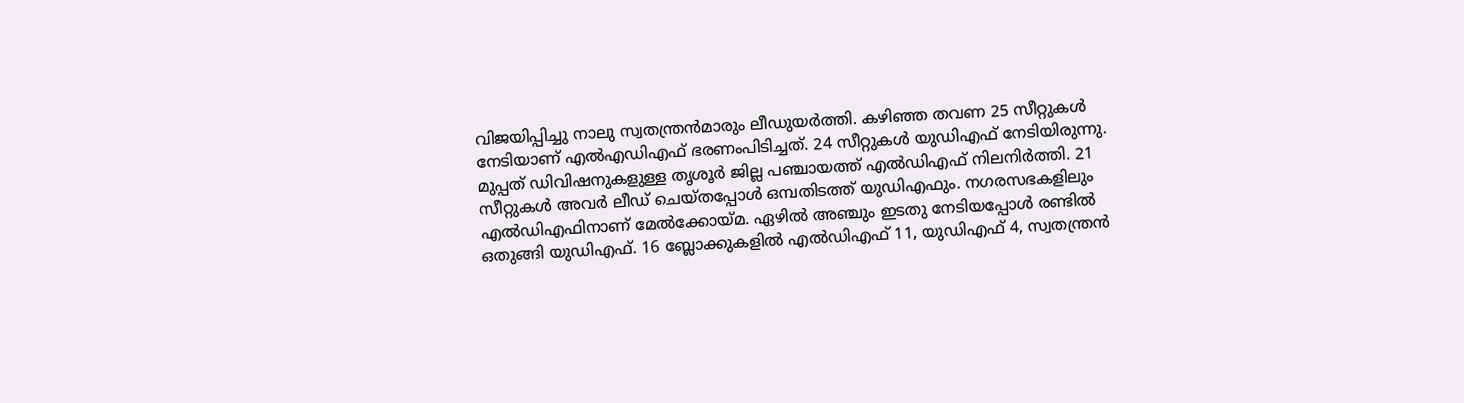വിജയിപ്പിച്ചു നാലു സ്വതന്ത്രന്‍മാരും ലീഡുയര്‍ത്തി. കഴിഞ്ഞ തവണ 25 സീറ്റുകള്‍ നേടിയാണ് എല്‍എഡിഎഫ് ഭരണംപിടിച്ചത്. 24 സീറ്റുകള്‍ യുഡിഎഫ് നേടിയിരുന്നു.   മുപ്പത് ഡിവിഷനുകളുള്ള തൃശൂര്‍ ജില്ല പഞ്ചായത്ത് എല്‍ഡിഎഫ് നിലനിര്‍ത്തി. 21 സീറ്റുകള്‍ അവര്‍ ലീഡ് ചെയ്തപ്പോള്‍ ഒമ്പതിടത്ത് യുഡിഎഫും. നഗരസഭകളിലും എല്‍ഡിഎഫിനാണ് മേല്‍ക്കോയ്മ. ഏഴില്‍ അഞ്ചും ഇടതു നേടിയപ്പോള്‍ രണ്ടില്‍ ഒതുങ്ങി യുഡിഎഫ്. 16 ബ്ലോക്കുകളില്‍ എല്‍ഡിഎഫ് 11, യുഡിഎഫ് 4, സ്വതന്ത്രന്‍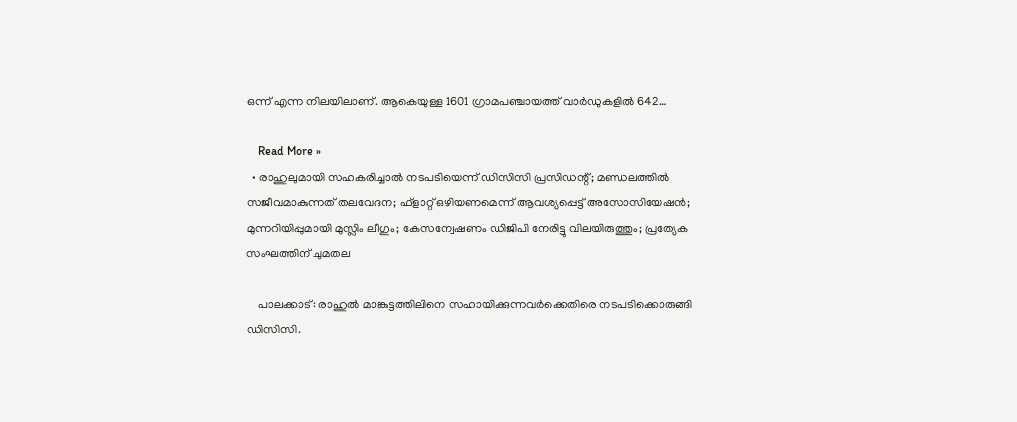ഒന്ന് എന്ന നിലയിലാണ്. ആകെയുള്ള 1601 ഗ്രാമപഞ്ചായത്ത് വാര്‍ഡുകളില്‍ 642…

    Read More »
  • രാഹുലുമായി സഹകരിച്ചാല്‍ നടപടിയെന്ന് ഡിസിസി പ്രസിഡന്റ്; മണ്ഡലത്തില്‍ സജീവമാകുന്നത് തലവേദന; ഫ്‌ളാറ്റ് ഒഴിയണമെന്ന് ആവശ്യപ്പെട്ട് അസോസിയേഷന്‍; മുന്നറിയിപ്പുമായി മുസ്ലിം ലീഗും; കേസന്വേഷണം ഡിജിപി നേരിട്ടു വിലയിരുത്തും; പ്രത്യേക സംഘത്തിന് ചുമതല

    പാലക്കാട്: രാഹുല്‍ മാങ്കുട്ടത്തിലിനെ സഹായിക്കുന്നവര്‍ക്കെതിരെ നടപടിക്കൊരുങ്ങി ഡിസിസി.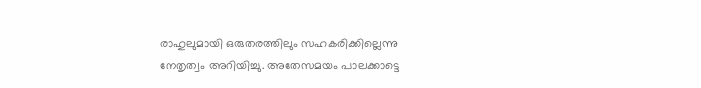രാഹുലുമായി ഒരുതരത്തിലും സഹകരിക്കില്ലെന്നു നേതൃത്വം അറിയിച്ചു. അതേസമയം പാലക്കാട്ടെ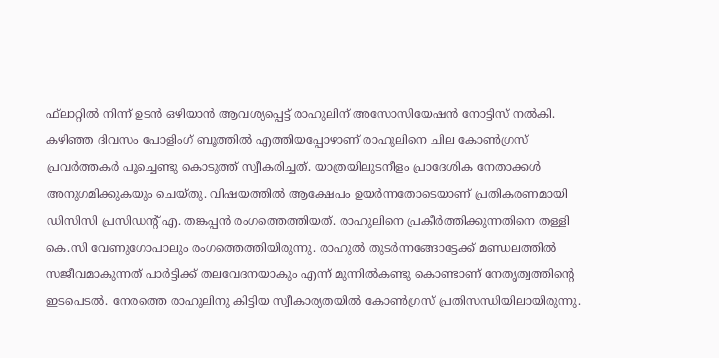ഫ്‌ലാറ്റില്‍ നിന്ന് ഉടന്‍ ഒഴിയാന്‍ ആവശ്യപ്പെട്ട് രാഹുലിന് അസോസിയേഷന്‍ നോട്ടിസ് നല്‍കി. കഴിഞ്ഞ ദിവസം പോളിംഗ് ബൂത്തില്‍ എത്തിയപ്പോഴാണ് രാഹുലിനെ ചില കോണ്‍ഗ്രസ് പ്രവര്‍ത്തകര്‍ പൂച്ചെണ്ടു കൊടുത്ത് സ്വീകരിച്ചത്. യാത്രയിലുടനീളം പ്രാദേശിക നേതാക്കള്‍ അനുഗമിക്കുകയും ചെയ്തു. വിഷയത്തില്‍ ആക്ഷേപം ഉയര്‍ന്നതോടെയാണ് പ്രതികരണമായി ഡിസിസി പ്രസിഡന്റ് എ. തങ്കപ്പന്‍ രംഗത്തെത്തിയത്. രാഹുലിനെ പ്രകീര്‍ത്തിക്കുന്നതിനെ തള്ളി കെ.സി വേണുഗോപാലും രംഗത്തെത്തിയിരുന്നു. രാഹുല്‍ തുടര്‍ന്നങ്ങോട്ടേക്ക് മണ്ഡലത്തില്‍ സജീവമാകുന്നത് പാര്‍ട്ടിക്ക് തലവേദനയാകും എന്ന് മുന്നില്‍കണ്ടു കൊണ്ടാണ് നേതൃത്വത്തിന്റെ ഇടപെടല്‍. നേരത്തെ രാഹുലിനു കിട്ടിയ സ്വീകാര്യതയില്‍ കോണ്‍ഗ്രസ് പ്രതിസന്ധിയിലായിരുന്നു.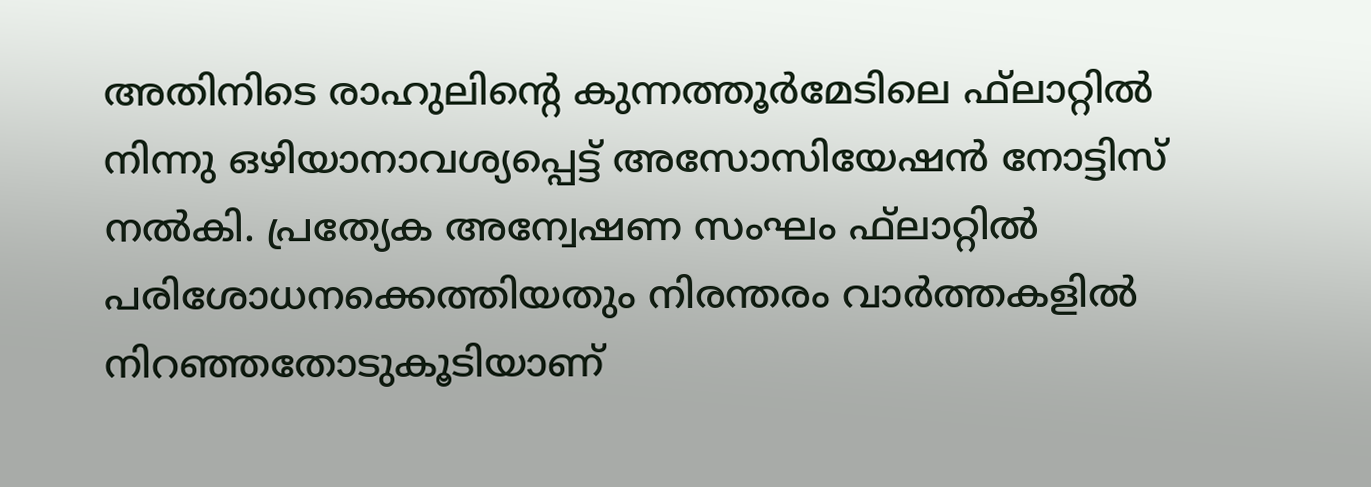അതിനിടെ രാഹുലിന്റെ കുന്നത്തൂര്‍മേടിലെ ഫ്‌ലാറ്റില്‍ നിന്നു ഒഴിയാനാവശ്യപ്പെട്ട് അസോസിയേഷന്‍ നോട്ടിസ് നല്‍കി. പ്രത്യേക അന്വേഷണ സംഘം ഫ്‌ലാറ്റില്‍ പരിശോധനക്കെത്തിയതും നിരന്തരം വാര്‍ത്തകളില്‍ നിറഞ്ഞതോടുകൂടിയാണ്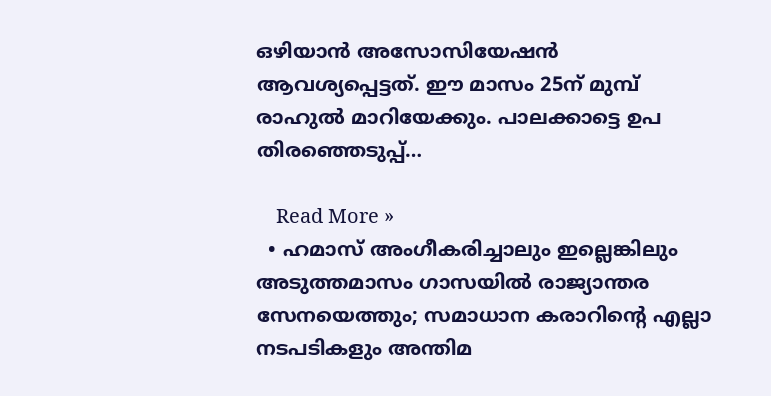ഒഴിയാന്‍ അസോസിയേഷന്‍ ആവശ്യപ്പെട്ടത്. ഈ മാസം 25ന് മുമ്പ് രാഹുല്‍ മാറിയേക്കും. പാലക്കാട്ടെ ഉപ തിരഞ്ഞെടുപ്പ്…

    Read More »
  • ഹമാസ് അംഗീകരിച്ചാലും ഇല്ലെങ്കിലും അടുത്തമാസം ഗാസയില്‍ രാജ്യാന്തര സേനയെത്തും; സമാധാന കരാറിന്റെ എല്ലാ നടപടികളും അന്തിമ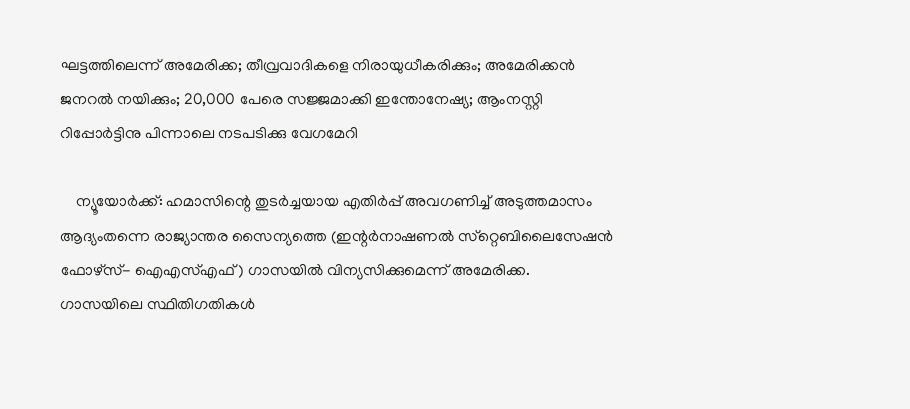ഘട്ടത്തിലെന്ന് അമേരിക്ക; തീവ്രവാദികളെ നിരായുധീകരിക്കും; അമേരിക്കന്‍ ജനറല്‍ നയിക്കും; 20,000 പേരെ സജ്ജമാക്കി ഇന്തോനേഷ്യ; ആംനസ്റ്റി റിപ്പോര്‍ട്ടിനു പിന്നാലെ നടപടിക്കു വേഗമേറി

    ന്യൂയോര്‍ക്ക്: ഹമാസിന്റെ തുടര്‍ച്ചയായ എതിര്‍പ്പ് അവഗണിച്ച് അടുത്തമാസം ആദ്യംതന്നെ രാജ്യാന്തര സൈന്യത്തെ (ഇന്റര്‍നാഷണല്‍ സ്‌റ്റെബിലൈസേഷന്‍ ഫോഴ്‌സ്- ഐഎസ്എഫ്) ഗാസയില്‍ വിന്യസിക്കുമെന്ന് അമേരിക്ക. ഗാസയിലെ സ്ഥിതിഗതികള്‍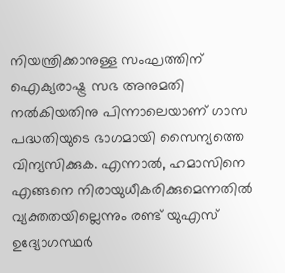നിയന്ത്രിക്കാനുള്ള സംഘത്തിന് ഐക്യരാഷ്ട്ര സഭ അനുമതി നല്‍കിയതിനു പിന്നാലെയാണ് ഗാസ പദ്ധതിയുടെ ഭാഗമായി സൈന്യത്തെ വിന്യസിക്കുക. എന്നാല്‍, ഹമാസിനെ എങ്ങനെ നിരായുധീകരിക്കുമെന്നതില്‍ വ്യക്തതയില്ലെന്നും രണ്ട് യുഎസ് ഉദ്യോഗസ്ഥര്‍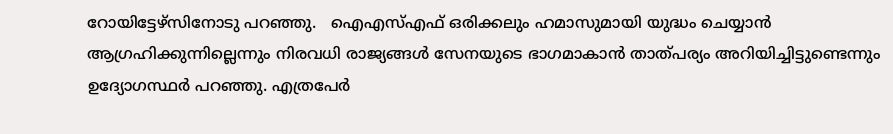റോയിട്ടേഴ്‌സിനോടു പറഞ്ഞു.   ഐഎസ്എഫ് ഒരിക്കലും ഹമാസുമായി യുദ്ധം ചെയ്യാന്‍ ആഗ്രഹിക്കുന്നില്ലെന്നും നിരവധി രാജ്യങ്ങള്‍ സേനയുടെ ഭാഗമാകാന്‍ താത്പര്യം അറിയിച്ചിട്ടുണ്ടെന്നും ഉദ്യോഗസ്ഥര്‍ പറഞ്ഞു. എത്രപേര്‍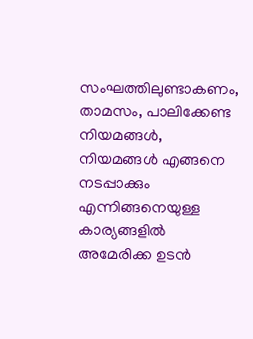സംഘത്തിലുണ്ടാകണം, താമസം, പാലിക്കേണ്ട നിയമങ്ങള്‍, നിയമങ്ങള്‍ എങ്ങനെ നടപ്പാക്കും എന്നിങ്ങനെയുള്ള കാര്യങ്ങളില്‍ അമേരിക്ക ഉടന്‍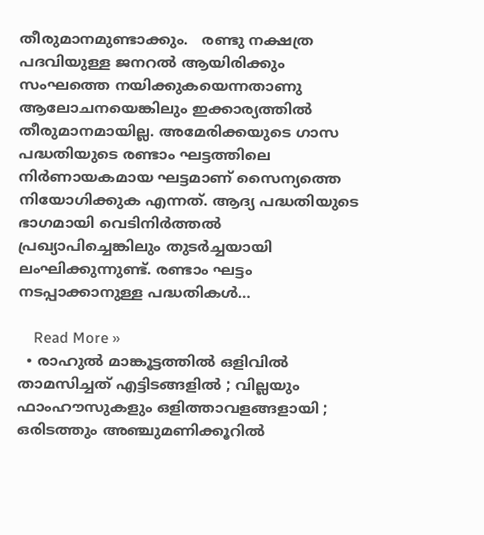തീരുമാനമുണ്ടാക്കും.   രണ്ടു നക്ഷത്ര പദവിയുള്ള ജനറല്‍ ആയിരിക്കും സംഘത്തെ നയിക്കുകയെന്നതാണു ആലോചനയെങ്കിലും ഇക്കാര്യത്തില്‍ തീരുമാനമായില്ല. അമേരിക്കയുടെ ഗാസ പദ്ധതിയുടെ രണ്ടാം ഘട്ടത്തിലെ നിര്‍ണായകമായ ഘട്ടമാണ് സൈന്യത്തെ നിയോഗിക്കുക എന്നത്. ആദ്യ പദ്ധതിയുടെ ഭാഗമായി വെടിനിര്‍ത്തല്‍ പ്രഖ്യാപിച്ചെങ്കിലും തുടര്‍ച്ചയായി ലംഘിക്കുന്നുണ്ട്. രണ്ടാം ഘട്ടം നടപ്പാക്കാനുള്ള പദ്ധതികള്‍…

    Read More »
  • രാഹുല്‍ മാങ്കൂട്ടത്തില്‍ ഒളിവില്‍ താമസിച്ചത് എട്ടിടങ്ങളില്‍ ; വില്ലയും ഫാംഹൗസുകളും ഒളിത്താവളങ്ങളായി ; ഒരിടത്തും അഞ്ചുമണിക്കൂറില്‍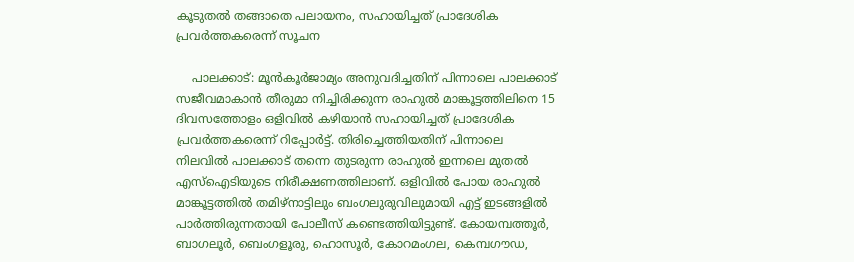കൂടുതല്‍ തങ്ങാതെ പലായനം, സഹായിച്ചത് പ്രാദേശിക പ്രവര്‍ത്തകരെന്ന് സൂചന

    പാലക്കാട്: മൂന്‍കൂര്‍ജാമ്യം അനുവദിച്ചതിന് പിന്നാലെ പാലക്കാട് സജീവമാകാന്‍ തീരുമാ നിച്ചിരിക്കുന്ന രാഹുല്‍ മാങ്കൂട്ടത്തിലിനെ 15 ദിവസത്തോളം ഒളിവില്‍ കഴിയാന്‍ സഹായിച്ചത് പ്രാദേശിക പ്രവര്‍ത്തകരെന്ന് റിപ്പോര്‍ട്ട്. തിരിച്ചെത്തിയതിന് പിന്നാലെ നിലവില്‍ പാലക്കാട് തന്നെ തുടരുന്ന രാഹുല്‍ ഇന്നലെ മുതല്‍ എസ്‌ഐടിയുടെ നിരീക്ഷണത്തിലാണ്. ഒളിവില്‍ പോയ രാഹുല്‍ മാങ്കൂട്ടത്തില്‍ തമിഴ്നാട്ടിലും ബംഗലുരുവിലുമായി എട്ട് ഇടങ്ങളില്‍ പാര്‍ത്തിരുന്നതായി പോലീസ് കണ്ടെത്തിയിട്ടുണ്ട്. കോയമ്പത്തൂര്‍, ബാഗലൂര്‍, ബെംഗളൂരു, ഹൊസൂര്‍, കോറമംഗല, കെമ്പഗൗഡ,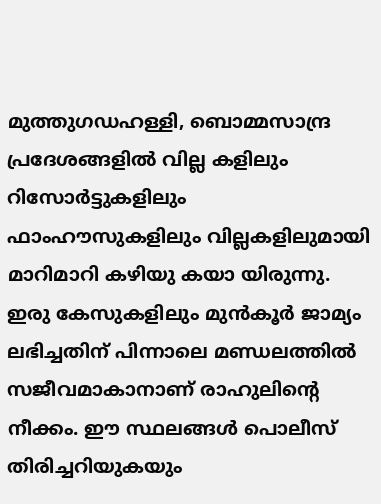മുത്തുഗഡഹള്ളി, ബൊമ്മസാന്ദ്ര പ്രദേശങ്ങളില്‍ വില്ല കളിലും റിസോര്‍ട്ടുകളിലും ഫാംഹൗസുകളിലും വില്ലകളിലുമായി മാറിമാറി കഴിയു കയാ യിരുന്നു. ഇരു കേസുകളിലും മുന്‍കൂര്‍ ജാമ്യം ലഭിച്ചതിന് പിന്നാലെ മണ്ഡലത്തില്‍ സജീവമാകാനാണ് രാഹുലിന്റെ നീക്കം. ഈ സ്ഥലങ്ങള്‍ പൊലീസ് തിരിച്ചറിയുകയും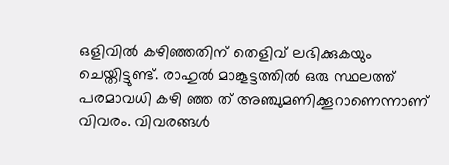ഒളിവില്‍ കഴിഞ്ഞതിന് തെളിവ് ലഭിക്കുകയും ചെയ്തിട്ടുണ്ട്. രാഹുല്‍ മാങ്കൂട്ടത്തില്‍ ഒരു സ്ഥലത്ത് പരമാവധി കഴി ഞ്ഞ ത് അഞ്ചുമണിക്കൂറാണെന്നാണ് വിവരം. വിവരങ്ങള്‍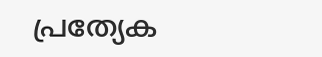പ്രത്യേക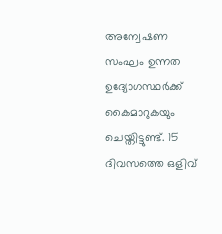അന്വേഷണ സംഘം ഉന്നത ഉദ്യോഗസ്ഥര്‍ക്ക് കൈമാറുകയും ചെയ്തിട്ടുണ്ട്. 15 ദിവസത്തെ ഒളിവ്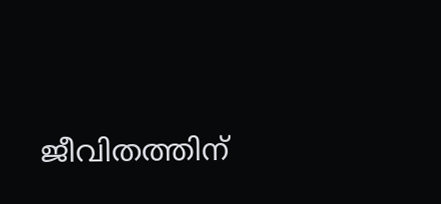ജീവിതത്തിന്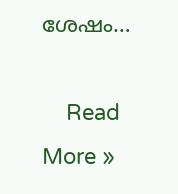ശേഷം…

    Read More »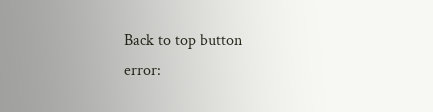Back to top button
error: